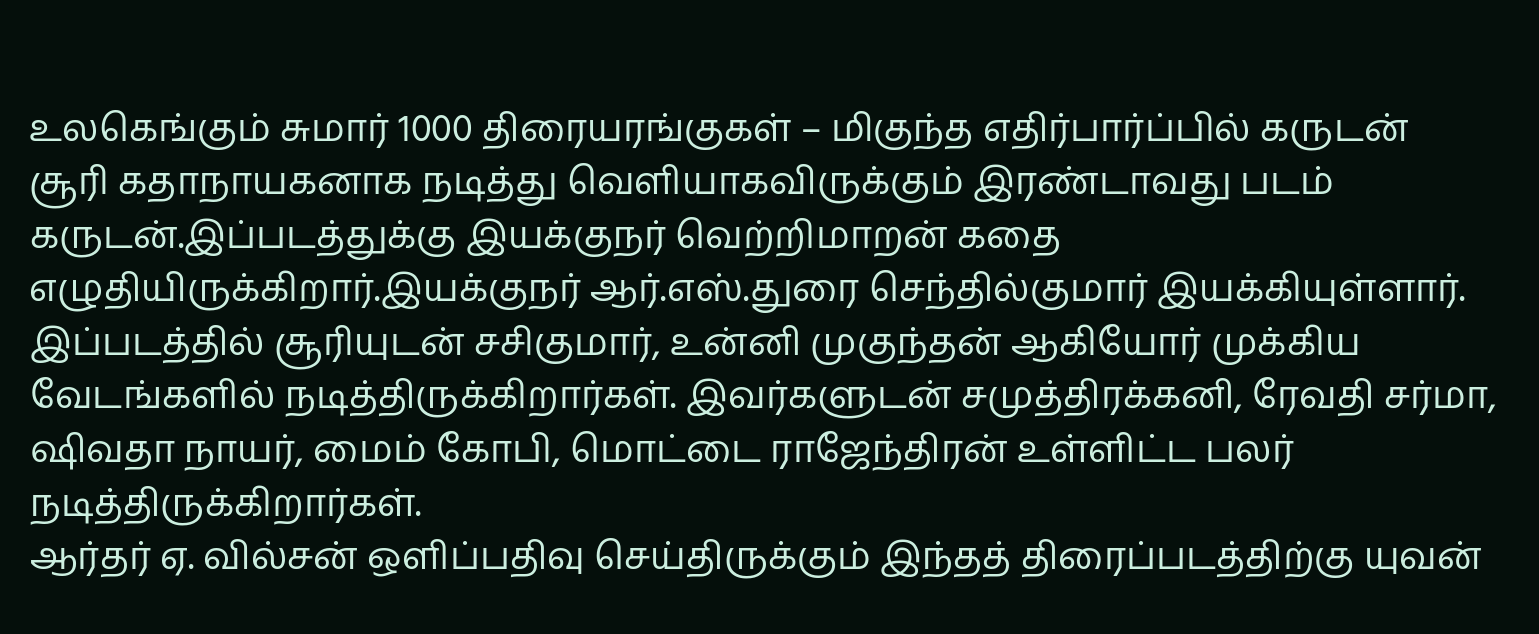உலகெங்கும் சுமார் 1000 திரையரங்குகள் – மிகுந்த எதிர்பார்ப்பில் கருடன்
சூரி கதாநாயகனாக நடித்து வெளியாகவிருக்கும் இரண்டாவது படம் கருடன்.இப்படத்துக்கு இயக்குநர் வெற்றிமாறன் கதை எழுதியிருக்கிறார்.இயக்குநர் ஆர்.எஸ்.துரை செந்தில்குமார் இயக்கியுள்ளார்.
இப்படத்தில் சூரியுடன் சசிகுமார், உன்னி முகுந்தன் ஆகியோர் முக்கிய வேடங்களில் நடித்திருக்கிறார்கள். இவர்களுடன் சமுத்திரக்கனி, ரேவதி சர்மா, ஷிவதா நாயர், மைம் கோபி, மொட்டை ராஜேந்திரன் உள்ளிட்ட பலர் நடித்திருக்கிறார்கள்.
ஆர்தர் ஏ. வில்சன் ஒளிப்பதிவு செய்திருக்கும் இந்தத் திரைப்படத்திற்கு யுவன்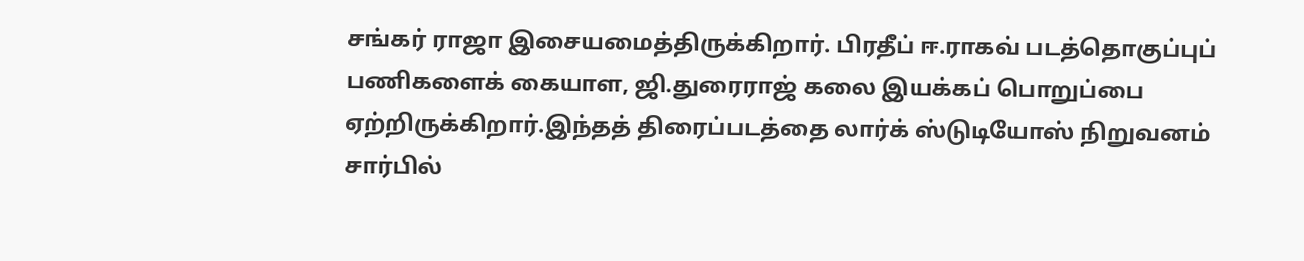சங்கர் ராஜா இசையமைத்திருக்கிறார். பிரதீப் ஈ.ராகவ் படத்தொகுப்புப் பணிகளைக் கையாள, ஜி.துரைராஜ் கலை இயக்கப் பொறுப்பை ஏற்றிருக்கிறார்.இந்தத் திரைப்படத்தை லார்க் ஸ்டுடியோஸ் நிறுவனம் சார்பில்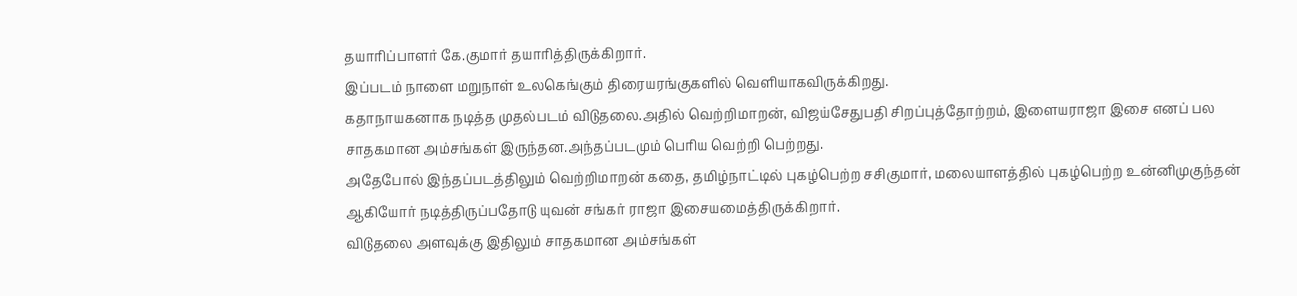தயாரிப்பாளர் கே.குமார் தயாரித்திருக்கிறார்.
இப்படம் நாளை மறுநாள் உலகெங்கும் திரையரங்குகளில் வெளியாகவிருக்கிறது.
கதாநாயகனாக நடித்த முதல்படம் விடுதலை.அதில் வெற்றிமாறன், விஜய்சேதுபதி சிறப்புத்தோற்றம், இளையராஜா இசை எனப் பல சாதகமான அம்சங்கள் இருந்தன.அந்தப்படமும் பெரிய வெற்றி பெற்றது.
அதேபோல் இந்தப்படத்திலும் வெற்றிமாறன் கதை, தமிழ்நாட்டில் புகழ்பெற்ற சசிகுமார், மலையாளத்தில் புகழ்பெற்ற உன்னிமுகுந்தன் ஆகியோர் நடித்திருப்பதோடு யுவன் சங்கர் ராஜா இசையமைத்திருக்கிறார்.
விடுதலை அளவுக்கு இதிலும் சாதகமான அம்சங்கள்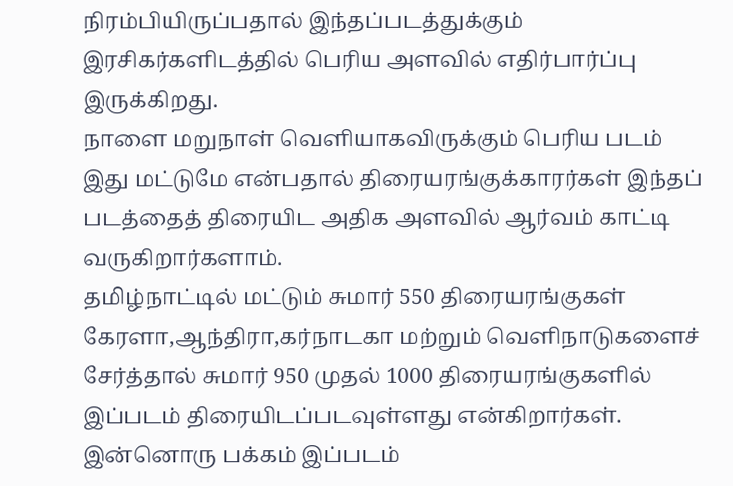நிரம்பியிருப்பதால் இந்தப்படத்துக்கும் இரசிகர்களிடத்தில் பெரிய அளவில் எதிர்பார்ப்பு இருக்கிறது.
நாளை மறுநாள் வெளியாகவிருக்கும் பெரிய படம் இது மட்டுமே என்பதால் திரையரங்குக்காரர்கள் இந்தப் படத்தைத் திரையிட அதிக அளவில் ஆர்வம் காட்டி வருகிறார்களாம்.
தமிழ்நாட்டில் மட்டும் சுமார் 550 திரையரங்குகள் கேரளா,ஆந்திரா,கர்நாடகா மற்றும் வெளிநாடுகளைச் சேர்த்தால் சுமார் 950 முதல் 1000 திரையரங்குகளில் இப்படம் திரையிடப்படவுள்ளது என்கிறார்கள்.
இன்னொரு பக்கம் இப்படம்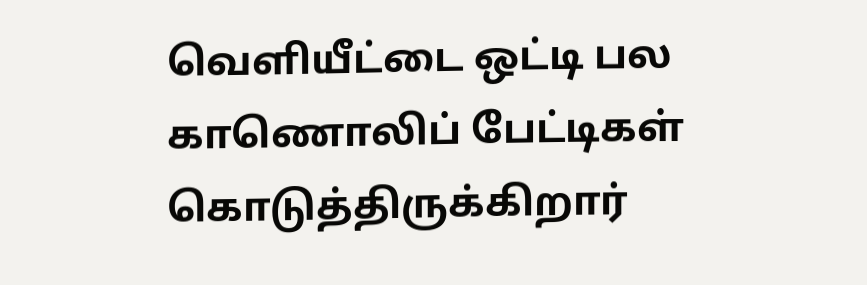வெளியீட்டை ஒட்டி பல காணொலிப் பேட்டிகள் கொடுத்திருக்கிறார்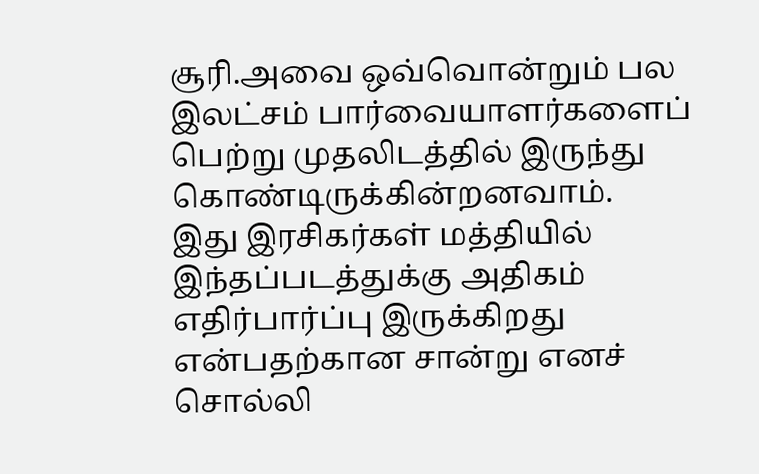சூரி.அவை ஒவ்வொன்றும் பல இலட்சம் பார்வையாளர்களைப் பெற்று முதலிடத்தில் இருந்து கொண்டிருக்கின்றனவாம்.
இது இரசிகர்கள் மத்தியில் இந்தப்படத்துக்கு அதிகம் எதிர்பார்ப்பு இருக்கிறது என்பதற்கான சான்று எனச் சொல்லி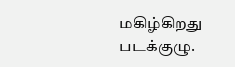மகிழ்கிறது படக்குழு.